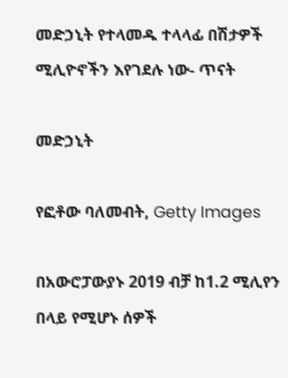መድኃኒት የተላመዱ ተላላፊ በሽታዎች ሚሊዮኖችን እየገደሉ ነው- ጥናት

መድኃኒት

የፎቶው ባለመብት, Getty Images

በአውሮፓውያኑ 2019 ብቻ ከ1.2 ሚሊየን በላይ የሚሆኑ ሰዎች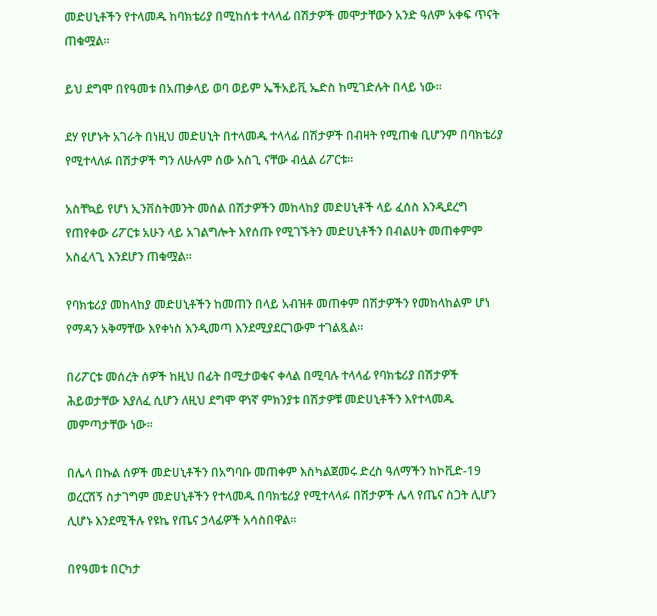መድሀኒቶችን የተላመዱ ከባክቴሪያ በሚከሰቱ ተላላፊ በሽታዎች መሞታቸውን አንድ ዓለም አቀፍ ጥናት ጠቁሟል።

ይህ ደግሞ በየዓመቱ በአጠቃላይ ወባ ወይም ኤችአይቪ ኤድስ ከሚገድሉት በላይ ነው።

ደሃ የሆኑት አገራት በነዚህ መድሀኒት በተላመዱ ተላላፊ በሽታዎች በብዛት የሚጠቁ ቢሆንም በባክቴሪያ የሚተላለፉ በሽታዎች ግን ለሁሉም ሰው አስጊ ናቸው ብሏል ሪፖርቱ።

አስቸኳይ የሆነ ኢንቨስትመንት መሰል በሽታዎችን መከላከያ መድሀኒቶች ላይ ፈሰስ እንዲደረግ የጠየቀው ሪፖርቱ አሁን ላይ አገልግሎት እየሰጡ የሚገኙትን መድሀኒቶችን በብልሀት መጠቀምም አስፈላጊ እንደሆን ጠቁሟል።

የባክቴሪያ መከላከያ መድሀኒቶችን ከመጠን በላይ አብዝቶ መጠቀም በሽታዎችን የመከላከልም ሆነ የማዳን አቅማቸው እየቀነስ እንዲመጣ እንደሚያደርገውም ተገልጿል።

በሪፖርቱ መሰረት ሰዎች ከዚህ በፊት በሚታወቁና ቀላል በሚባሉ ተላላፊ የባክቴሪያ በሽታዎች ሕይወታቸው እያለፈ ሲሆን ለዚህ ደግሞ ዋነኛ ምክንያቱ በሽታዎቹ መድሀኒቶችን እየተላመዱ መምጣታቸው ነው።

በሌላ በኩል ሰዎች መድሀኒቶችን በአግባቡ መጠቀም እስካልጀመሩ ድረስ ዓለማችን ከኮቪድ-19 ወረርሽኝ ስታገግም መድሀኒቶችን የተላመዱ በባክቴሪያ የሚተላላፉ በሽታዎች ሌላ የጤና ስጋት ሊሆን ሊሆኑ እንደሚችሉ የዩኬ የጤና ኃላፊዎች አሳስበዋል።

በየዓመቱ በርካታ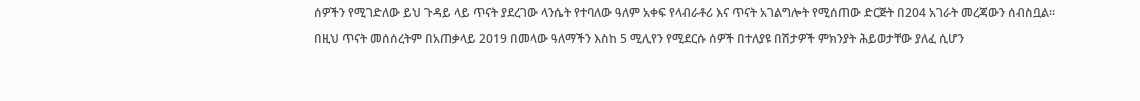ሰዎችን የሚገድለው ይህ ጉዳይ ላይ ጥናት ያደረገው ላንሴት የተባለው ዓለም አቀፍ የላብራቶሪ እና ጥናት አገልግሎት የሚሰጠው ድርጅት በ204 አገራት መረጃውን ሰብስቧል።

በዚህ ጥናት መሰሰረትም በአጠቃላይ 2019 በመላው ዓለማችን እስከ 5 ሚሊየን የሚደርሱ ሰዎች በተለያዩ በሽታዎች ምክንያት ሕይወታቸው ያለፈ ሲሆን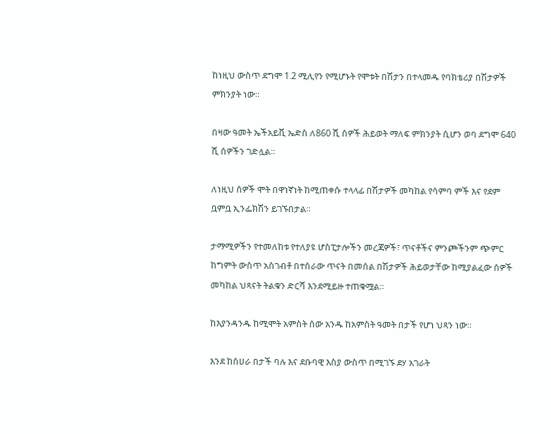ከነዚህ ውስጥ ደግሞ 1.2 ሚሊየን የሚሆኑት የሞቱት በሽታን በተላመዱ የባክቴሪያ በሽታዎች ምክንያት ነው።

በዛው ዓመት ኤችአይቪ ኤድስ ለ860 ሺ ሰዎች ሕይወት ማለፍ ምክንያት ሲሆን ወባ ደግሞ 640 ሺ ሰዎችን ገድሏል።

ለነዚህ ሰዎች ሞት በዋነኛነት ከሚጠቀሱ ተላላፊ በሽታዎች መካከል የሳምባ ምች እና የደም ቧምቧ ኢንፌክሽን ይገኙበታል።

ታማሚዎችን የተመለከቱ የተለያዩ ሆስፒታሎችን መረጃዎች፣ ጥናቶችና ምንጮችንም ጭምር ከግምት ውስጥ አስገብቶ በተሰራው ጥናት በመሰል በሽታዎች ሕይወታቸው ከሚያልፈው ሰዎች መካከል ህጻናት ትልቁን ድርሻ እንደሚይዙ ተጠቁሟል።

ከእያንዳንዱ ከሚሞት አምስት ሰው አንዱ ከአምስት ዓመት በታች የሆነ ህጻን ነው።

እንደ ከሰሀራ በታች ባሉ እና ደቡባዊ እስያ ውስጥ በሚገኙ ደሃ አገራት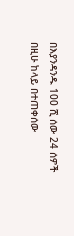በእያንዳንዱ 100 ሺ ሰው 24 ሰዎች በዚሁ ከላይ በተጠቀሰው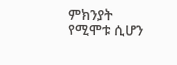ምክንያት የሚሞቱ ሲሆን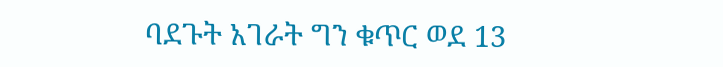ባደጉት አገራት ግን ቁጥር ወደ 13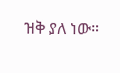ዝቅ ያለ ነው።